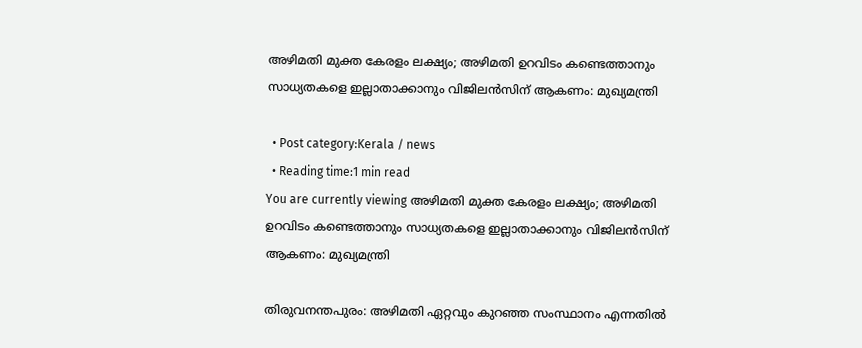അഴിമതി മുക്ത കേരളം ലക്ഷ്യം; അഴിമതി ഉറവിടം കണ്ടെത്താനും സാധ്യതകളെ ഇല്ലാതാക്കാനും വിജിലന്‍സിന് ആകണം: മുഖ്യമന്ത്രി

  • Post category:Kerala / news
  • Reading time:1 min read
You are currently viewing അഴിമതി മുക്ത കേരളം ലക്ഷ്യം; അഴിമതി ഉറവിടം കണ്ടെത്താനും സാധ്യതകളെ ഇല്ലാതാക്കാനും വിജിലന്‍സിന് ആകണം: മുഖ്യമന്ത്രി

തിരുവനന്തപുരം: അഴിമതി ഏറ്റവും കുറഞ്ഞ സംസ്ഥാനം എന്നതില്‍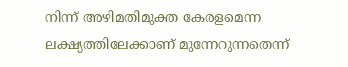നിന്ന് അഴിമതിമുക്ത കേരളമെന്ന ലക്ഷ്യത്തിലേക്കാണ് മുന്നേറുന്നതെന്ന്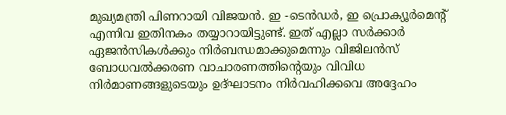മുഖ്യമന്ത്രി പിണറായി വിജയന്‍. ഇ -ടെന്‍ഡര്‍, ഇ പ്രൊക്യൂര്‍മെന്റ് എന്നിവ ഇതിനകം തയ്യാറായിട്ടുണ്ട്. ഇത് എല്ലാ സര്‍ക്കാര്‍ ഏജന്‍സികള്‍ക്കും നിര്‍ബന്ധമാക്കുമെന്നും വിജിലന്‍സ് ബോധവല്‍ക്കരണ വാചാരണത്തിൻ്റെയും വിവിധ നിര്‍മാണങ്ങളുടെയും ഉദ്ഘാടനം നിര്‍വഹിക്കവെ അദ്ദേഹം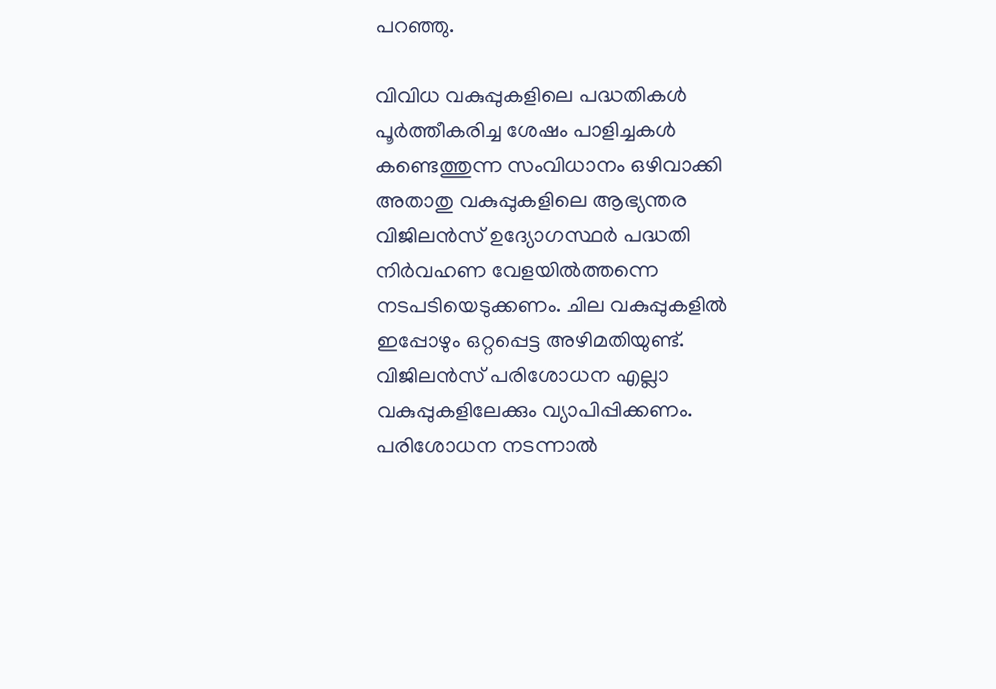പറഞ്ഞു.

വിവിധ വകുപ്പുകളിലെ പദ്ധതികള്‍ പൂര്‍ത്തീകരിച്ച ശേഷം പാളിച്ചകള്‍ കണ്ടെത്തുന്ന സംവിധാനം ഒഴിവാക്കി അതാതു വകുപ്പുകളിലെ ആഭ്യന്തര വിജിലന്‍സ് ഉദ്യോഗസ്ഥര്‍ പദ്ധതി നിര്‍വഹണ വേളയില്‍ത്തന്നെ നടപടിയെടുക്കണം. ചില വകുപ്പുകളില്‍ ഇപ്പോഴും ഒറ്റപ്പെട്ട അഴിമതിയുണ്ട്. വിജിലന്‍സ് പരിശോധന എല്ലാ വകുപ്പുകളിലേക്കും വ്യാപിപ്പിക്കണം. പരിശോധന നടന്നാല്‍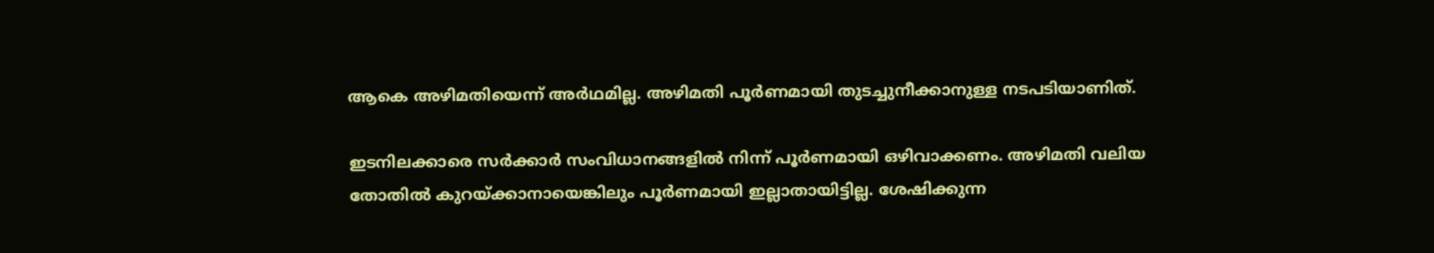ആകെ അഴിമതിയെന്ന് അര്‍ഥമില്ല. അഴിമതി പൂര്‍ണമായി തുടച്ചുനീക്കാനുള്ള നടപടിയാണിത്.

ഇടനിലക്കാരെ സര്‍ക്കാര്‍ സംവിധാനങ്ങളില്‍ നിന്ന് പൂര്‍ണമായി ഒഴിവാക്കണം. അഴിമതി വലിയ തോതില്‍ കുറയ്ക്കാനായെങ്കിലും പൂര്‍ണമായി ഇല്ലാതായിട്ടില്ല. ശേഷിക്കുന്ന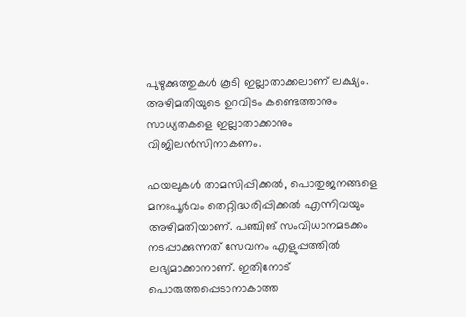പുഴുക്കുത്തുകള്‍ കൂടി ഇല്ലാതാക്കലാണ് ലക്ഷ്യം. അഴിമതിയുടെ ഉറവിടം കണ്ടെത്താനും സാധ്യതകളെ ഇല്ലാതാക്കാനും വിജിലന്‍സിനാകണം.

ഫയലുകൾ താമസിപ്പിക്കല്‍, പൊതുജനങ്ങളെ മനഃപൂര്‍വം തെറ്റിദ്ധരിപ്പിക്കല്‍ എന്നിവയും അഴിമതിയാണ്. പഞ്ചിങ് സംവിധാനമടക്കം നടപ്പാക്കുന്നത് സേവനം എളുപ്പത്തില്‍ ലഭ്യമാക്കാനാണ്. ഇതിനോട് പൊരുത്തപ്പെടാനാകാത്ത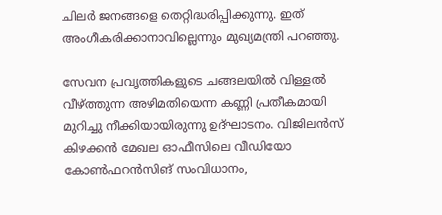ചിലര്‍ ജനങ്ങളെ തെറ്റിദ്ധരിപ്പിക്കുന്നു. ഇത് അംഗീകരിക്കാനാവില്ലെന്നും മുഖ്യമന്ത്രി പറഞ്ഞു.

സേവന പ്രവൃത്തികളുടെ ചങ്ങലയില്‍ വിള്ളല്‍ വീഴ്ത്തുന്ന അഴിമതിയെന്ന കണ്ണി പ്രതീകമായി മുറിച്ചു നീക്കിയായിരുന്നു ഉദ്ഘാടനം. വിജിലന്‍സ് കിഴക്കന്‍ മേഖല ഓഫീസിലെ വീഡിയോ കോണ്‍ഫറന്‍സിങ് സംവിധാനം,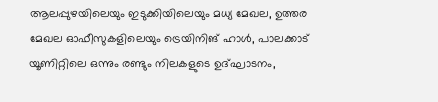ആലപ്പുഴയിലെയും ഇടുക്കിയിലെയും മധ്യ മേഖല, ഉത്തര മേഖല ഓഫീസുകളിലെയും ട്രെയിനിങ് ഹാള്‍, പാലക്കാട് യൂണിറ്റിലെ ഒന്നും രണ്ടും നിലകളുടെ ഉദ്ഘാടനം,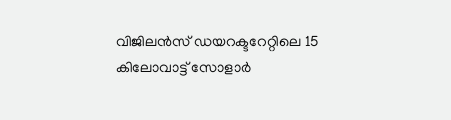വിജിലന്‍സ് ഡയറക്ടറേറ്റിലെ 15 കിലോവാട്ട് സോളാര്‍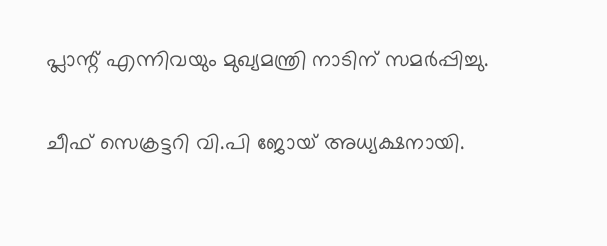പ്ലാന്റ് എന്നിവയും മുഖ്യമന്ത്രി നാടിന് സമര്‍പ്പിച്ചു.

ചീഫ് സെക്രട്ടറി വി.പി ജോയ് അധ്യക്ഷനായി.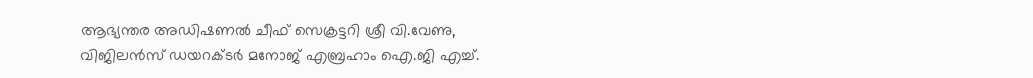ആഭ്യന്തര അഡിഷണല്‍ ചീഫ് സെക്രട്ടറി ശ്രീ വി.വേണു, വിജിലന്‍സ് ഡയറക്ടര്‍ മനോജ് എബ്രഹാം ഐ.ജി എച്ച്‌.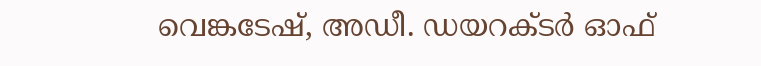വെങ്കടേഷ്, അഡീ. ഡയറക്ടര്‍ ഓഫ്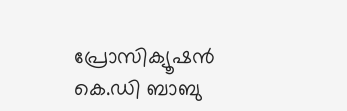പ്രോസിക്യൂഷന്‍ കെ.ഡി ബാബു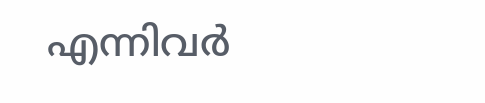എന്നിവര്‍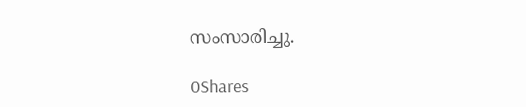സംസാരിച്ചു.

0Shares